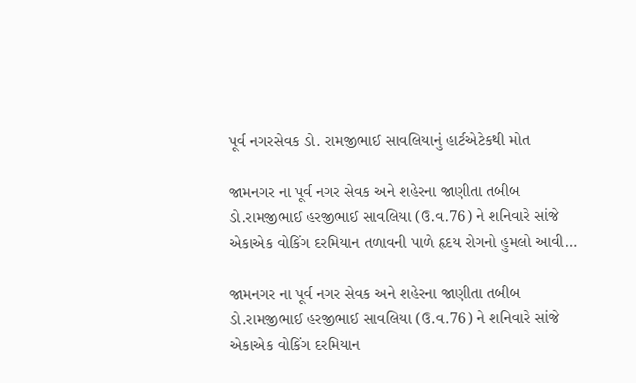પૂર્વ નગરસેવક ડો. રામજીભાઈ સાવલિયાનું હાર્ટએટેકથી મોત

જામનગર ના પૂર્વ નગર સેવક અને શહેરના જાણીતા તબીબ ડો.રામજીભાઈ હરજીભાઈ સાવલિયા (ઉ.વ.76) ને શનિવારે સાંજે એકાએક વોકિંગ દરમિયાન તળાવની પાળે હૃદય રોગનો હુમલો આવી…

જામનગર ના પૂર્વ નગર સેવક અને શહેરના જાણીતા તબીબ ડો.રામજીભાઈ હરજીભાઈ સાવલિયા (ઉ.વ.76) ને શનિવારે સાંજે એકાએક વોકિંગ દરમિયાન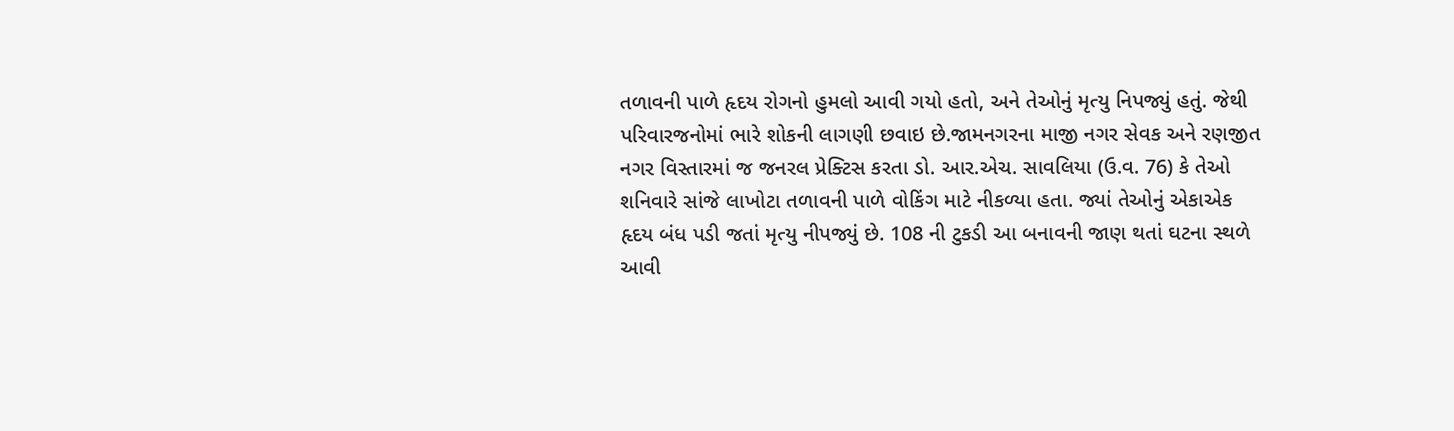તળાવની પાળે હૃદય રોગનો હુમલો આવી ગયો હતો, અને તેઓનું મૃત્યુ નિપજ્યું હતું. જેથી પરિવારજનોમાં ભારે શોકની લાગણી છવાઇ છે.જામનગરના માજી નગર સેવક અને રણજીત નગર વિસ્તારમાં જ જનરલ પ્રેક્ટિસ કરતા ડો. આર.એચ. સાવલિયા (ઉ.વ. 76) કે તેઓ શનિવારે સાંજે લાખોટા તળાવની પાળે વોકિંગ માટે નીકળ્યા હતા. જ્યાં તેઓનું એકાએક હૃદય બંધ પડી જતાં મૃત્યુ નીપજ્યું છે. 108 ની ટુકડી આ બનાવની જાણ થતાં ઘટના સ્થળે આવી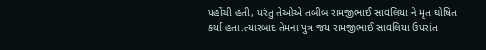પહોંચી હતી, પરંતુ તેઓએ તબીબ રામજીભાઈ સાવલિયા ને મૃત ઘોષિત કર્યા હતા.ત્યારબાદ તેમના પુત્ર જય રામજીભાઈ સાવલિયા ઉપરાંત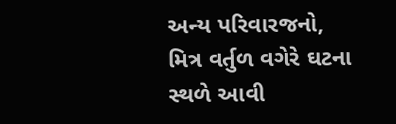અન્ય પરિવારજનો, મિત્ર વર્તુળ વગેરે ઘટના સ્થળે આવી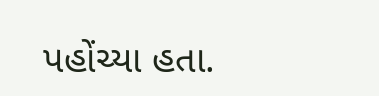પહોંચ્યા હતા.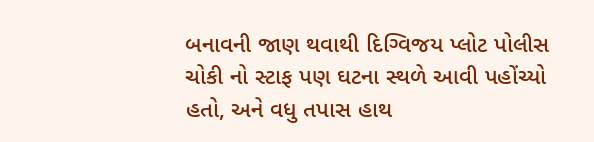બનાવની જાણ થવાથી દિગ્વિજય પ્લોટ પોલીસ ચોકી નો સ્ટાફ પણ ઘટના સ્થળે આવી પહોંચ્યો હતો, અને વધુ તપાસ હાથ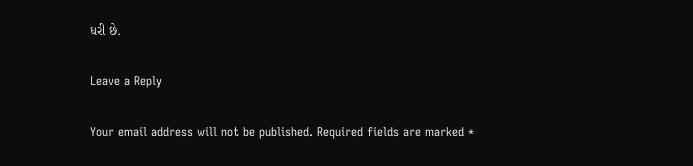ધરી છે.

Leave a Reply

Your email address will not be published. Required fields are marked *